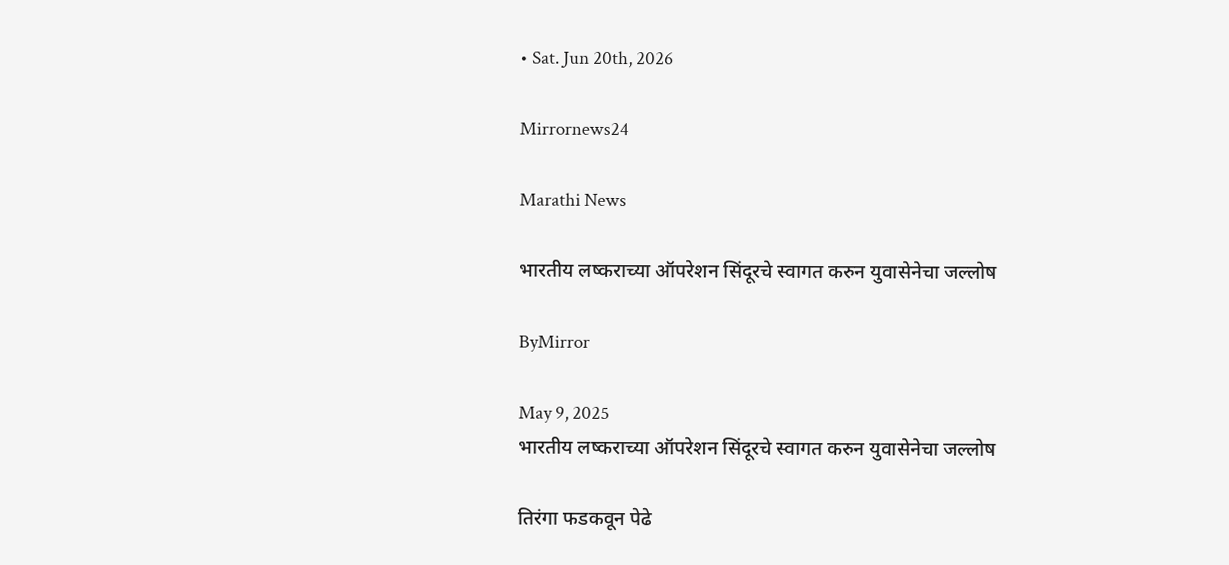• Sat. Jun 20th, 2026

Mirrornews24

Marathi News

भारतीय लष्कराच्या ऑपरेशन सिंदूरचे स्वागत करुन युवासेनेचा जल्लोष

ByMirror

May 9, 2025
भारतीय लष्कराच्या ऑपरेशन सिंदूरचे स्वागत करुन युवासेनेचा जल्लोष

तिरंगा फडकवून पेढे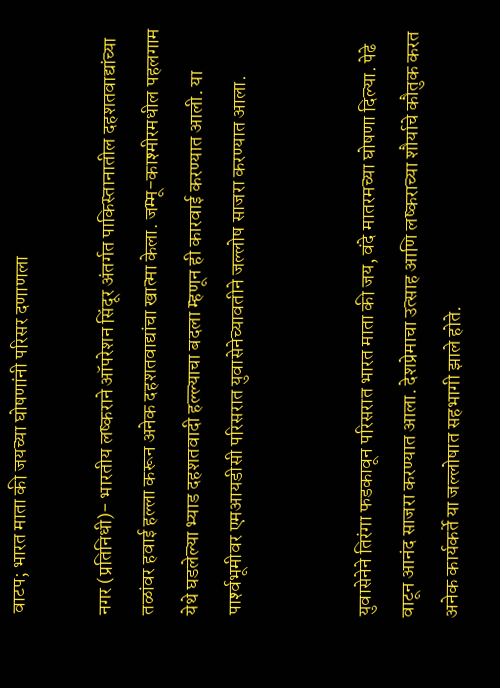वाटप; भारत माता की जयच्या घोषणांनी परिसर दणाणला

नगर (प्रतिनिधी)- भारतीय लष्कराने ऑपरेशन सिंदूर अंतर्गत पाकिस्तानातील दहशतवाद्यांच्या तळांवर हवाई हल्ला करून अनेक दहशतवाद्यांचा खात्मा केला. जम्मू-काश्‍मीरमधील पहलगाम येथे घडलेल्या भ्याड दहशतवादी हल्ल्याचा बदला म्हणून ही कारवाई करण्यात आली. या पार्श्‍वभूमीवर एमआयडीसी परिसरात युवासेनेच्यावतीने जल्लोष साजरा करण्यात आला.


युवासेनेने तिरंगा फडकावून परिसरात भारत माता की जय, वंदे मातरमच्या घोषणा दिल्या. पेढे वाटून आनंद साजरा करण्यात आला. देशप्रेमाचा उत्साह आणि लष्कराच्या शौर्याचे कौतुक करत अनेक कार्यकर्ते या जल्लोषात सहभागी झाले होते.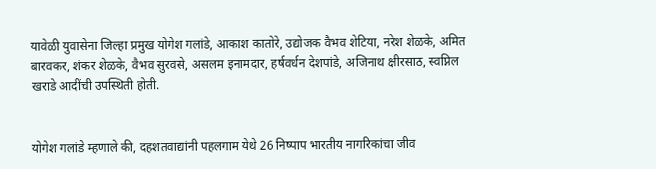यावेळी युवासेना जिल्हा प्रमुख योगेश गलांडे, आकाश कातोरे, उद्योजक वैभव शेटिया, नरेश शेळके, अमित बारवकर, शंकर शेळके, वैभव सुरवसे, असलम इनामदार, हर्षवर्धन देशपांडे, अजिनाथ क्षीरसाठ, स्वप्निल खराडे आदींची उपस्थिती होती.


योगेश गलांडे म्हणाले की, दहशतवाद्यांनी पहलगाम येथे 26 निष्पाप भारतीय नागरिकांचा जीव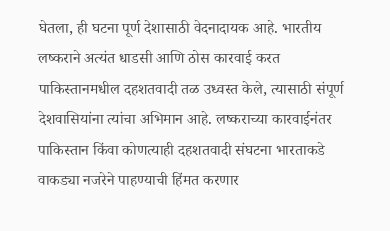घेतला, ही घटना पूर्ण देशासाठी वेदनादायक आहे. भारतीय लष्कराने अत्यंत धाडसी आणि ठोस कारवाई करत पाकिस्तानमधील दहशतवादी तळ उध्वस्त केले, त्यासाठी संपूर्ण देशवासियांना त्यांचा अभिमान आहे. लष्कराच्या कारवाईनंतर पाकिस्तान किंवा कोणत्याही दहशतवादी संघटना भारताकडे वाकड्या नजरेने पाहण्याची हिंमत करणार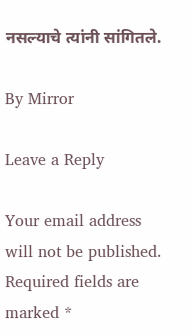नसल्याचे त्यांनी सांगितले.

By Mirror

Leave a Reply

Your email address will not be published. Required fields are marked *